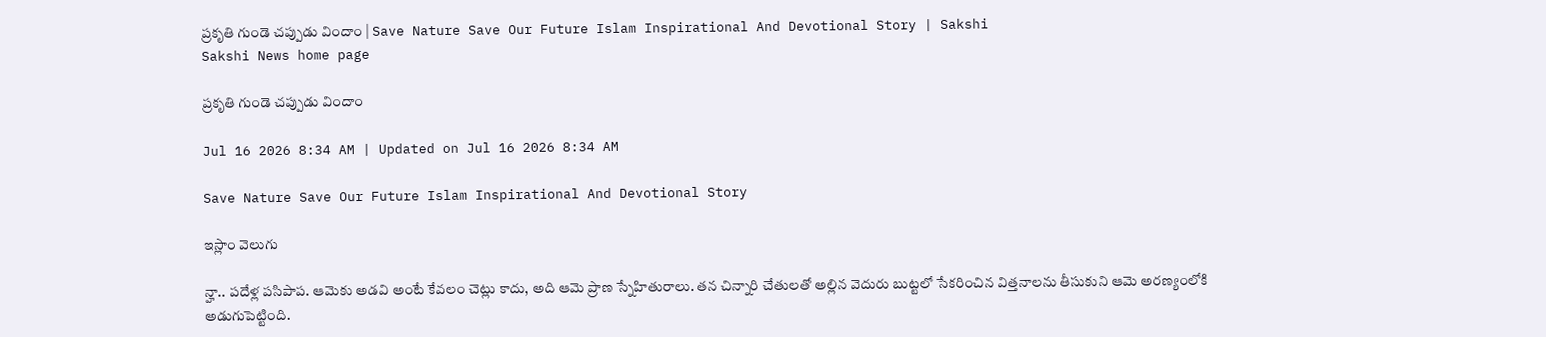ప్రకృతి గుండె చప్పుడు విందాం | Save Nature Save Our Future Islam Inspirational And Devotional Story | Sakshi
Sakshi News home page

ప్రకృతి గుండె చప్పుడు విందాం

Jul 16 2026 8:34 AM | Updated on Jul 16 2026 8:34 AM

Save Nature Save Our Future Islam Inspirational And Devotional Story

ఇస్లాం వెలుగు

న్హా.. పదేళ్ల పసిపాప. ఆమెకు అడవి అంటే కేవలం చెట్లు కాదు, అది ఆమె ప్రాణ స్నేహితురాలు. తన చిన్నారి చేతులతో అల్లిన వెదురు బుట్టలో సేకరించిన విత్తనాలను తీసుకుని ఆమె అరణ్యంలోకి అడుగుపెట్టింది.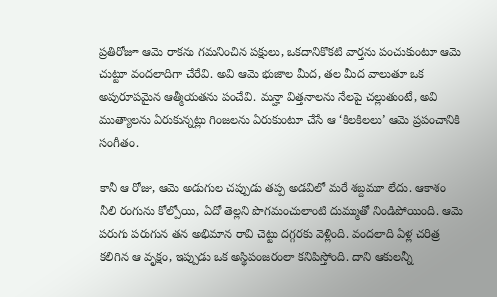ప్రతిరోజూ ఆమె రాకను గమనించిన పక్షులు, ఒకదానికొకటి వార్తను పంచుకుంటూ ఆమె చుట్టూ వందలాదిగా చేరేవి. అవి ఆమె భుజాల మీద, తల మీద వాలుతూ ఒక అపురూపమైన ఆత్మీయతను పంచేవి. మన్హా విత్తనాలను నేలపై చల్లుతుంటే, అవి ముత్యాలను ఏరుకున్నట్లు గింజలను ఏరుకుంటూ చేసే ఆ ‘కిలకిలలు’ ఆమె ప్రపంచానికి సంగీతం.

కానీ ఆ రోజు, ఆమె అడుగుల చప్పుడు తప్ప అడవిలో మరే శబ్దమూ లేదు. ఆకాశం నీలి రంగును కోల్పోయి, ఏదో తెల్లని పొగమంచులాంటి దుమ్ముతో నిండిపోయింది. ఆమె పరుగు పరుగున తన అభిమాన రావి చెట్టు దగ్గరకు వెళ్లింది. వందలాది ఏళ్ల చరిత్ర కలిగిన ఆ వృక్షం, ఇప్పుడు ఒక అస్థిపంజరంలా కనిపిస్తోంది. దాని ఆకులన్నీ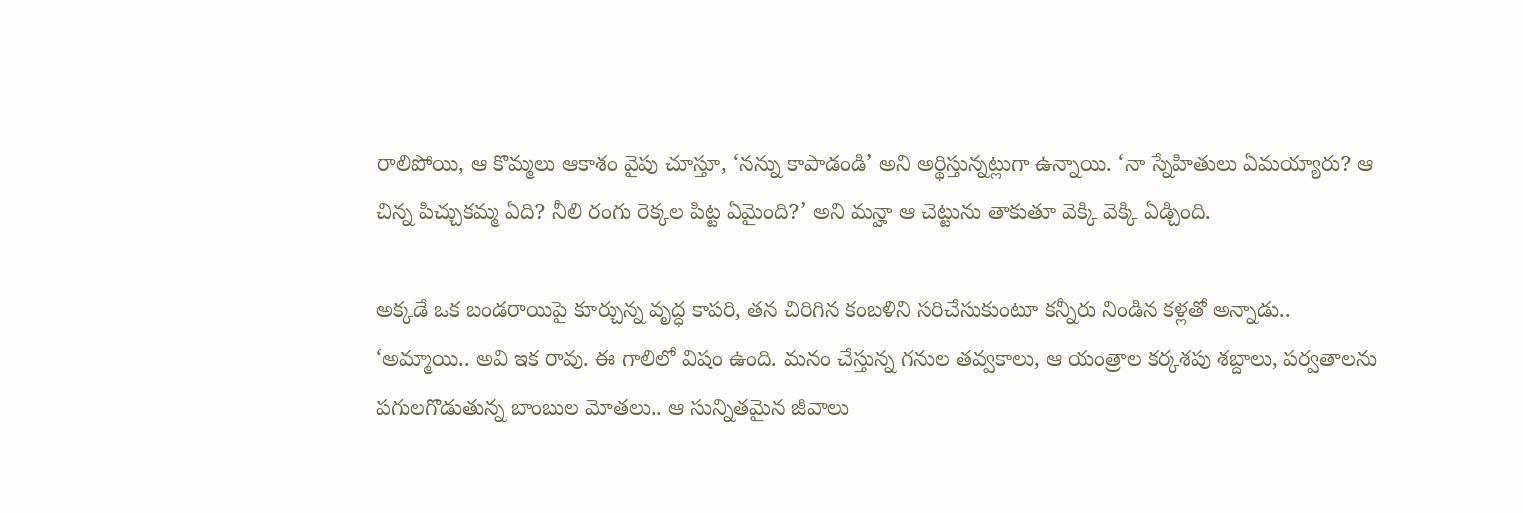రాలిపోయి, ఆ కొమ్మలు ఆకాశం వైపు చూస్తూ, ‘నన్ను కాపాడండి’ అని అర్థిస్తున్నట్లుగా ఉన్నాయి. ‘నా స్నేహితులు ఏమయ్యారు? ఆ చిన్న పిచ్చుకమ్మ ఏది? నీలి రంగు రెక్కల పిట్ట ఏమైంది?’ అని మన్హా ఆ చెట్టును తాకుతూ వెక్కి వెక్కి ఏడ్చింది.

అక్కడే ఒక బండరాయిపై కూర్చున్న వృద్ధ కాపరి, తన చిరిగిన కంబళిని సరిచేసుకుంటూ కన్నీరు నిండిన కళ్లతో అన్నాడు.. ‘అమ్మాయి.. అవి ఇక రావు. ఈ గాలిలో విషం ఉంది. మనం చేస్తున్న గనుల తవ్వకాలు, ఆ యంత్రాల కర్కశపు శబ్దాలు, పర్వతాలను పగులగొడుతున్న బాంబుల మోతలు.. ఆ సున్నితమైన జీవాలు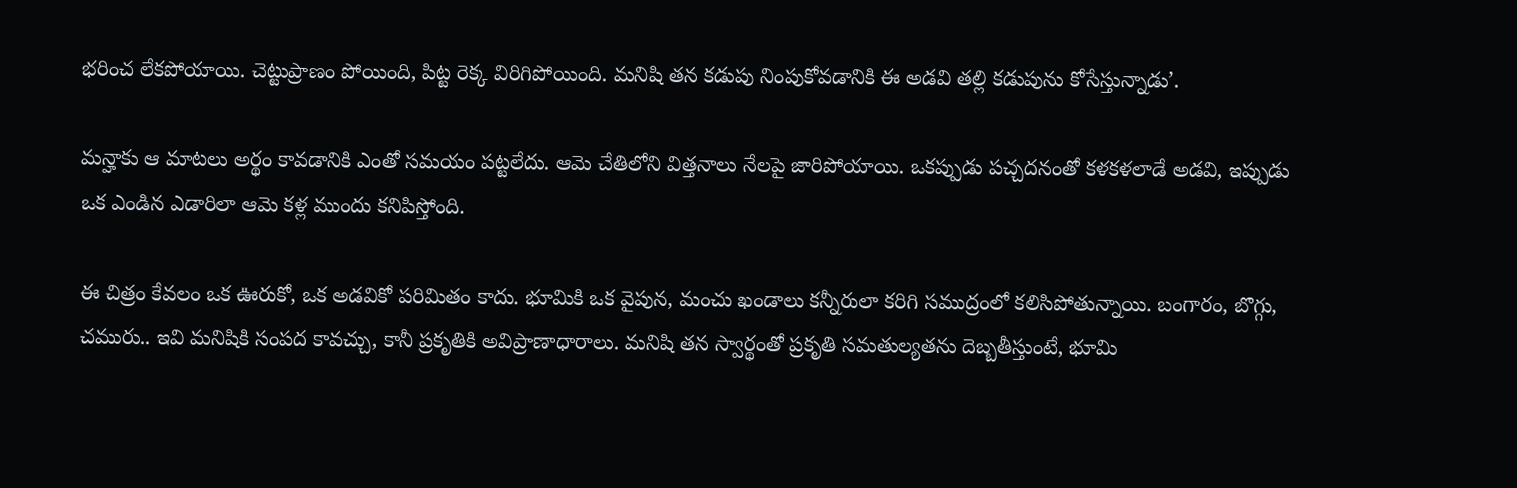భరించ లేకపోయాయి. చెట్టుప్రాణం పోయింది, పిట్ట రెక్క విరిగిపోయింది. మనిషి తన కడుపు నింపుకోవడానికి ఈ అడవి తల్లి కడుపును కోసేస్తున్నాడు’.

మన్హాకు ఆ మాటలు అర్థం కావడానికి ఎంతో సమయం పట్టలేదు. ఆమె చేతిలోని విత్తనాలు నేలపై జారిపోయాయి. ఒకప్పుడు పచ్చదనంతో కళకళలాడే అడవి, ఇప్పుడు ఒక ఎండిన ఎడారిలా ఆమె కళ్ల ముందు కనిపిస్తోంది.

ఈ చిత్రం కేవలం ఒక ఊరుకో, ఒక అడవికో పరిమితం కాదు. భూమికి ఒక వైపున, మంచు ఖండాలు కన్నీరులా కరిగి సముద్రంలో కలిసిపోతున్నాయి. బంగారం, బొగ్గు, చమురు.. ఇవి మనిషికి సంపద కావచ్చు, కానీ ప్రకృతికి అవిప్రాణాధారాలు. మనిషి తన స్వార్థంతో ప్రకృతి సమతుల్యతను దెబ్బతీస్తుంటే, భూమి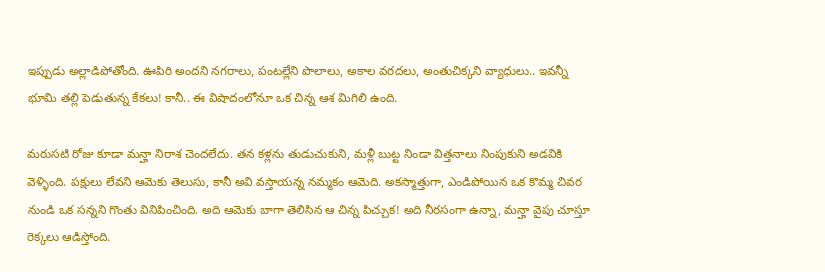ఇప్పుడు అల్లాడిపోతోంది. ఊపిరి అందని నగరాలు, పంటల్లేని పొలాలు, అకాల వరదలు, అంతుచిక్కని వ్యాధులు.. ఇవన్నీ భూమి తల్లి పెడుతున్న కేకలు! కానీ.. ఈ విషాదంలోనూ ఒక చిన్న ఆశ మిగిలి ఉంది.

మరుసటి రోజు కూడా మన్హా నిరాశ చెందలేదు. తన కళ్లను తుడుచుకుని, మళ్లీ బుట్ట నిండా విత్తనాలు నింపుకుని అడవికి వెళ్ళింది. పక్షులు లేవని ఆమెకు తెలుసు, కానీ అవి వస్తాయన్న నమ్మకం ఆమెది. అకస్మాత్తుగా, ఎండిపోయిన ఒక కొమ్మ చివర నుండి ఒక సన్నని గొంతు వినిపించింది. అది ఆమెకు బాగా తెలిసిన ఆ చిన్న పిచ్చుక! అది నీరసంగా ఉన్నా, మన్హా వైపు చూస్తూ రెక్కలు ఆడిస్తోంది.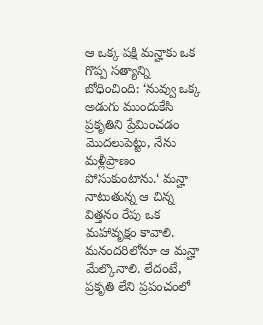ఆ ఒక్క పక్షి మన్హాకు ఒక గొప్ప సత్యాన్ని బోధించింది: ‘నువ్వు ఒక్క అడుగు ముందుకేసి ప్రకృతిని ప్రేమించడం మొదలుపెట్టు, నేను మళ్లీప్రాణం పోసుకుంటాను.‘ మన్హా నాటుతున్న ఆ చిన్న విత్తనం రేపు ఒక మహావృక్షం కావాలి. మనందరిలోనూ ఆ మన్హా మేల్కొనాలి. లేదంటే, ప్రకృతి లేని ప్రపంచంలో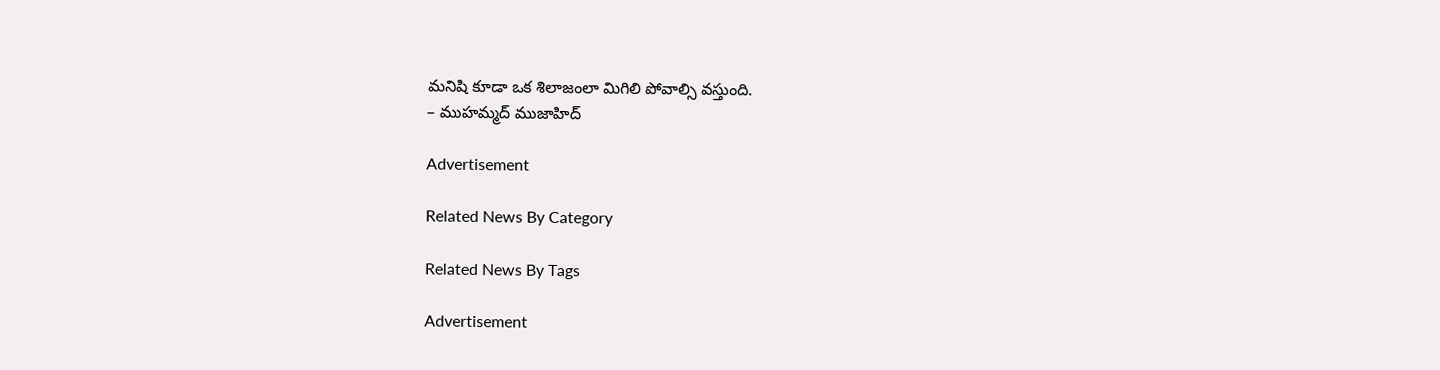మనిషి కూడా ఒక శిలాజంలా మిగిలి పోవాల్సి వస్తుంది.
– ముహమ్మద్‌ ముజాహిద్‌

Advertisement

Related News By Category

Related News By Tags

Advertisement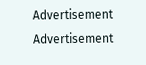Advertisement
Advertisement